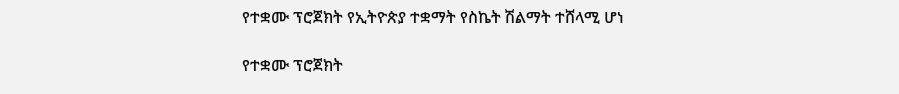የተቋሙ ፕሮጀክት የኢትዮጵያ ተቋማት የስኬት ሽልማት ተሸላሚ ሆነ

የተቋሙ ፕሮጀክት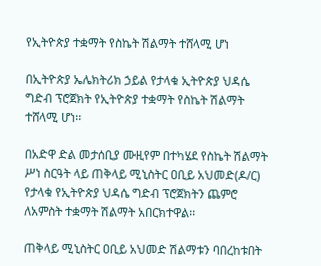የኢትዮጵያ ተቋማት የስኬት ሽልማት ተሸላሚ ሆነ

በኢትዮጵያ ኤሌክትሪክ ኃይል የታላቁ ኢትዮጵያ ህዳሴ ግድብ ፕሮጀክት የኢትዮጵያ ተቋማት የስኬት ሽልማት ተሸላሚ ሆነ፡፡

በአድዋ ድል መታሰቢያ ሙዚየም በተካሄደ የስኬት ሽልማት ሥነ ስርዓት ላይ ጠቅላይ ሚኒስትር ዐቢይ አህመድ(ዶ/ር) የታላቁ የኢትዮጵያ ህዳሴ ግድብ ፕሮጀክትን ጨምሮ ለአምስት ተቋማት ሽልማት አበርክተዋል፡፡

ጠቅላይ ሚኒስትር ዐቢይ አህመድ ሽልማቱን ባበረከቱበት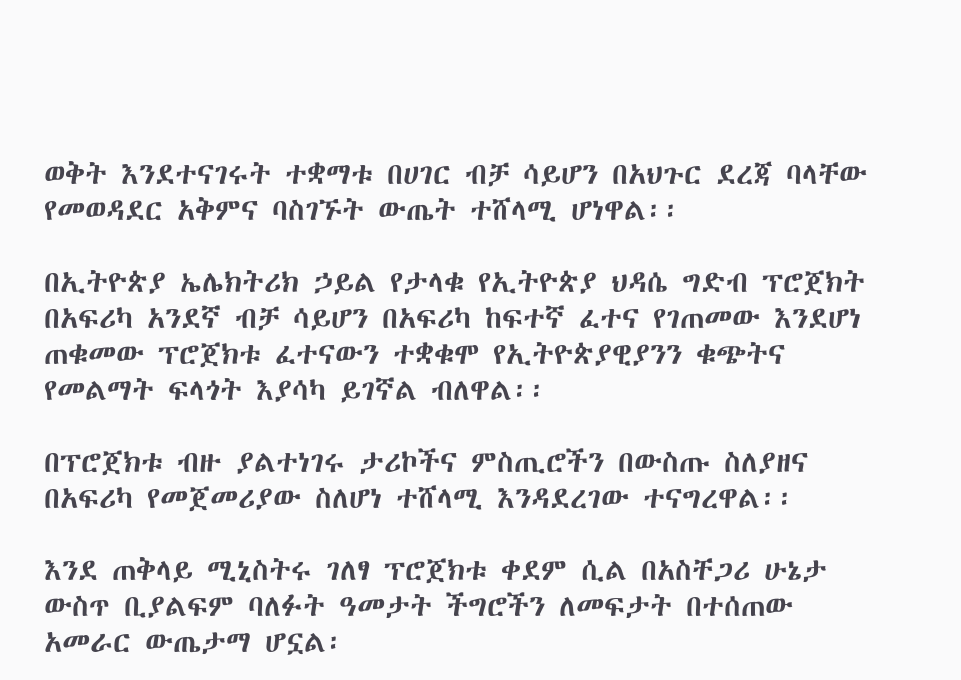ወቅት እንደተናገሩት ተቋማቱ በሀገር ብቻ ሳይሆን በአህጉር ደረጃ ባላቸው የመወዳደር አቅምና ባስገኙት ውጤት ተሸላሚ ሆነዋል፡፡

በኢትዮጵያ ኤሌክትሪክ ኃይል የታላቁ የኢትዮጵያ ህዳሴ ግድብ ፕሮጀክት በአፍሪካ አንደኛ ብቻ ሳይሆን በአፍሪካ ከፍተኛ ፈተና የገጠመው እንደሆነ ጠቁመው ፕሮጀክቱ ፈተናውን ተቋቁሞ የኢትዮጵያዊያንን ቁጭትና የመልማት ፍላጎት እያሳካ ይገኛል ብለዋል፡፡

በፕሮጀክቱ ብዙ ያልተነገሩ ታሪኮችና ምስጢሮችን በውስጡ ስለያዘና በአፍሪካ የመጀመሪያው ስለሆነ ተሸላሚ እንዳደረገው ተናግረዋል፡፡

እንደ ጠቅላይ ሚኒስትሩ ገለፃ ፕሮጀክቱ ቀደም ሲል በአስቸጋሪ ሁኔታ ውስጥ ቢያልፍም ባለፉት ዓመታት ችግሮችን ለመፍታት በተሰጠው አመራር ውጤታማ ሆኗል፡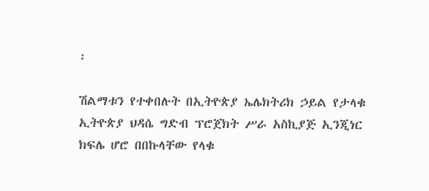፡

ሽልማቱን የተቀበሉት በኢትዮጵያ ኤሌክትሪክ ኃይል የታላቁ ኢትዮጵያ ህዳሴ ግድብ ፕሮጀክት ሥራ አስኪያጅ ኢንጂነር ክፍሌ ሆሮ በበኩላቸው የላቁ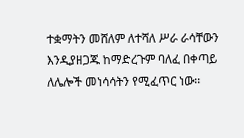ተቋማትን መሸለም ለተሻለ ሥራ ራሳቸውን እንዲያዘጋጁ ከማድረጉም ባለፈ በቀጣይ ለሌሎች መነሳሳትን የሚፈጥር ነው፡፡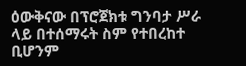ዕውቅናው በፕሮጀክቱ ግንባታ ሥራ ላይ በተሰማሩት ስም የተበረከተ ቢሆንም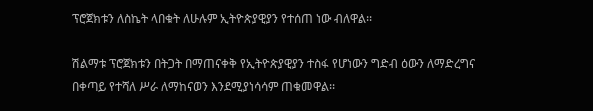ፕሮጀክቱን ለስኬት ላበቁት ለሁሉም ኢትዮጵያዊያን የተሰጠ ነው ብለዋል፡፡

ሽልማቱ ፕሮጀክቱን በትጋት በማጠናቀቅ የኢትዮጵያዊያን ተስፋ የሆነውን ግድብ ዕውን ለማድረግና በቀጣይ የተሻለ ሥራ ለማከናወን እንደሚያነሳሳም ጠቁመዋል፡፡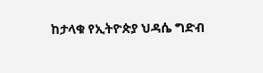ከታላቁ የኢትዮጵያ ህዳሴ ግድብ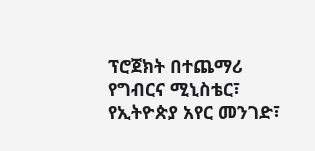ፕሮጀክት በተጨማሪ የግብርና ሚኒስቴር፣ የኢትዮጵያ አየር መንገድ፣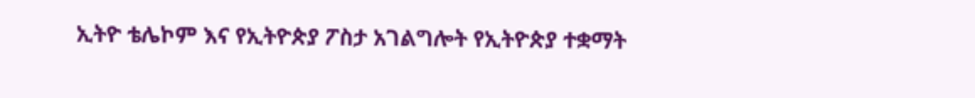ኢትዮ ቴሌኮም እና የኢትዮጵያ ፖስታ አገልግሎት የኢትዮጵያ ተቋማት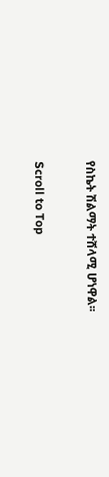የስኬት ሽልማት ተሸላሚ ሆነዋል፡፡

Scroll to Top